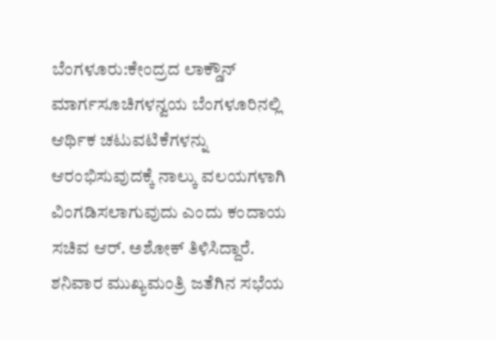ಬೆಂಗಳೂರು:ಕೇಂದ್ರದ ಲಾಕ್ಡೌನ್ ಮಾರ್ಗಸೂಚಿಗಳನ್ವಯ ಬೆಂಗಳೂರಿನಲ್ಲಿ ಆರ್ಥಿಕ ಚಟುವಟಿಕೆಗಳನ್ನು ಆರಂಭಿಸುವುದಕ್ಕೆ ನಾಲ್ಕು ವಲಯಗಳಾಗಿ ವಿಂಗಡಿಸಲಾಗುವುದು ಎಂದು ಕಂದಾಯ ಸಚಿವ ಆರ್. ಅಶೋಕ್ ತಿಳಿಸಿದ್ದಾರೆ.
ಶನಿವಾರ ಮುಖ್ಯಮಂತ್ರಿ ಜತೆಗಿನ ಸಭೆಯ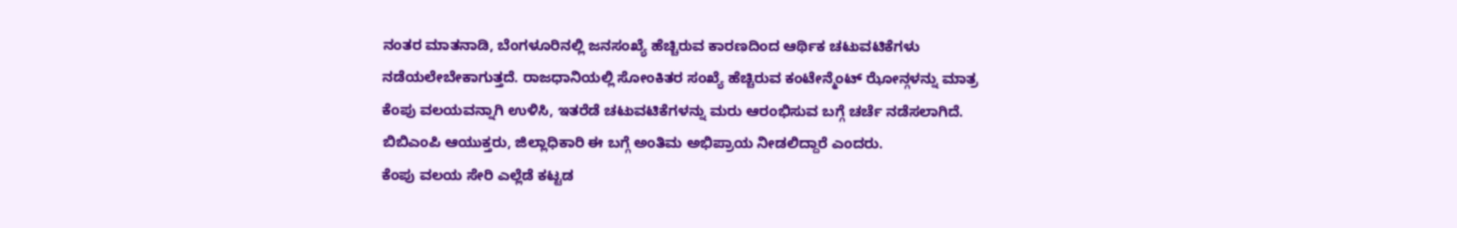ನಂತರ ಮಾತನಾಡಿ, ಬೆಂಗಳೂರಿನಲ್ಲಿ ಜನಸಂಖ್ಯೆ ಹೆಚ್ಚಿರುವ ಕಾರಣದಿಂದ ಆರ್ಥಿಕ ಚಟುವಟಿಕೆಗಳು ನಡೆಯಲೇಬೇಕಾಗುತ್ತದೆ. ರಾಜಧಾನಿಯಲ್ಲಿ ಸೋಂಕಿತರ ಸಂಖ್ಯೆ ಹೆಚ್ಚಿರುವ ಕಂಟೇನ್ಮೆಂಟ್ ಝೋನ್ಗಳನ್ನು ಮಾತ್ರ ಕೆಂಪು ವಲಯವನ್ನಾಗಿ ಉಳಿಸಿ, ಇತರೆಡೆ ಚಟುವಟಿಕೆಗಳನ್ನು ಮರು ಆರಂಭಿಸುವ ಬಗ್ಗೆ ಚರ್ಚೆ ನಡೆಸಲಾಗಿದೆ. ಬಿಬಿಎಂಪಿ ಆಯುಕ್ತರು, ಜಿಲ್ಲಾಧಿಕಾರಿ ಈ ಬಗ್ಗೆ ಅಂತಿಮ ಅಭಿಪ್ರಾಯ ನೀಡಲಿದ್ದಾರೆ ಎಂದರು.
ಕೆಂಪು ವಲಯ ಸೇರಿ ಎಲ್ಲೆಡೆ ಕಟ್ಟಡ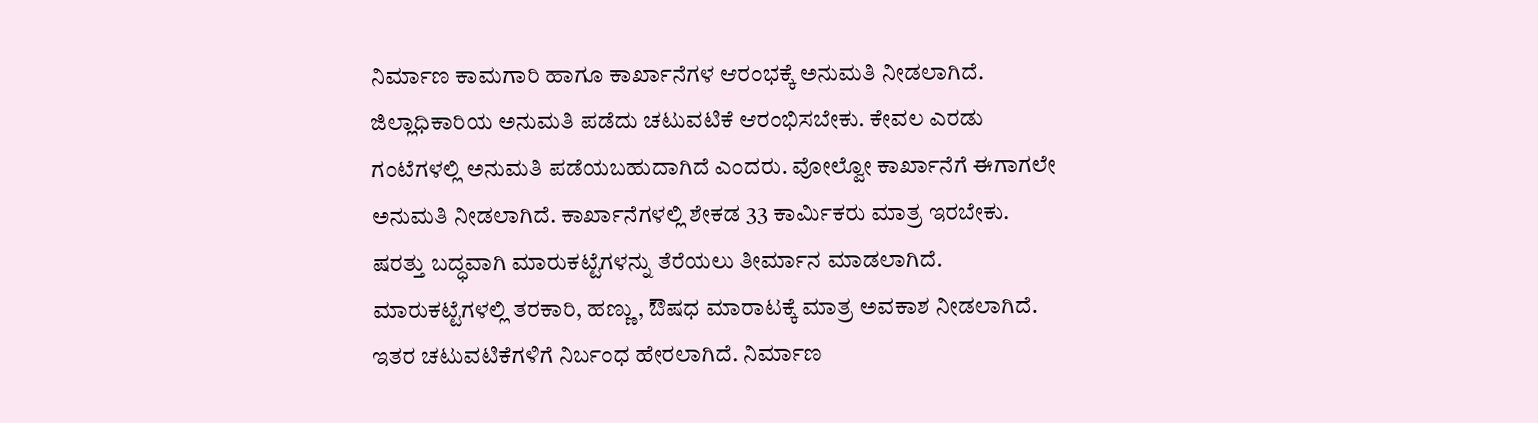ನಿರ್ಮಾಣ ಕಾಮಗಾರಿ ಹಾಗೂ ಕಾರ್ಖಾನೆಗಳ ಆರಂಭಕ್ಕೆ ಅನುಮತಿ ನೀಡಲಾಗಿದೆ. ಜಿಲ್ಲಾಧಿಕಾರಿಯ ಅನುಮತಿ ಪಡೆದು ಚಟುವಟಿಕೆ ಆರಂಭಿಸಬೇಕು. ಕೇವಲ ಎರಡು ಗಂಟೆಗಳಲ್ಲಿ ಅನುಮತಿ ಪಡೆಯಬಹುದಾಗಿದೆ ಎಂದರು. ವೋಲ್ವೋ ಕಾರ್ಖಾನೆಗೆ ಈಗಾಗಲೇ ಅನುಮತಿ ನೀಡಲಾಗಿದೆ. ಕಾರ್ಖಾನೆಗಳಲ್ಲಿ ಶೇಕಡ 33 ಕಾರ್ವಿುಕರು ಮಾತ್ರ ಇರಬೇಕು. ಷರತ್ತು ಬದ್ಧವಾಗಿ ಮಾರುಕಟ್ಟೆಗಳನ್ನು ತೆರೆಯಲು ತೀರ್ಮಾನ ಮಾಡಲಾಗಿದೆ. ಮಾರುಕಟ್ಟೆಗಳಲ್ಲಿ ತರಕಾರಿ, ಹಣ್ಣು, ಔಷಧ ಮಾರಾಟಕ್ಕೆ ಮಾತ್ರ ಅವಕಾಶ ನೀಡಲಾಗಿದೆ. ಇತರ ಚಟುವಟಿಕೆಗಳಿಗೆ ನಿರ್ಬಂಧ ಹೇರಲಾಗಿದೆ. ನಿರ್ಮಾಣ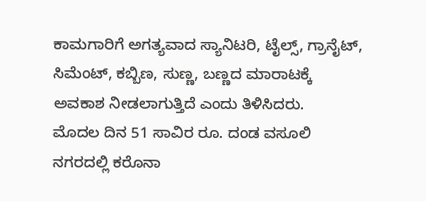ಕಾಮಗಾರಿಗೆ ಅಗತ್ಯವಾದ ಸ್ಯಾನಿಟರಿ, ಟೈಲ್ಸ್, ಗ್ರಾನೈಟ್, ಸಿಮೆಂಟ್, ಕಬ್ಬಿಣ, ಸುಣ್ಣ, ಬಣ್ಣದ ಮಾರಾಟಕ್ಕೆ ಅವಕಾಶ ನೀಡಲಾಗುತ್ತಿದೆ ಎಂದು ತಿಳಿಸಿದರು.
ಮೊದಲ ದಿನ 51 ಸಾವಿರ ರೂ. ದಂಡ ವಸೂಲಿ
ನಗರದಲ್ಲಿ ಕರೊನಾ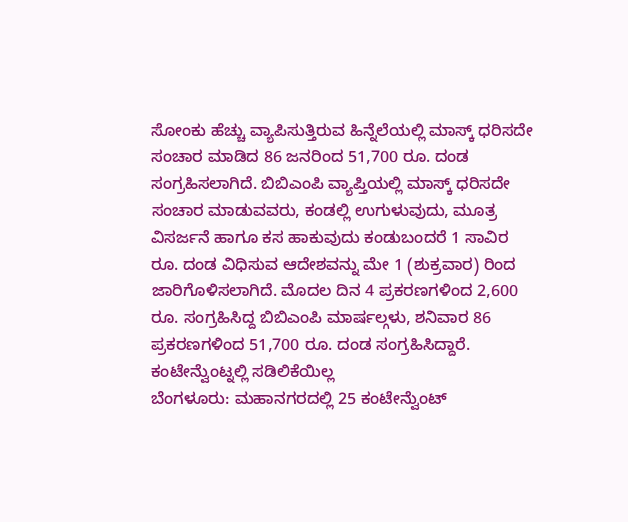ಸೋಂಕು ಹೆಚ್ಚು ವ್ಯಾಪಿಸುತ್ತಿರುವ ಹಿನ್ನೆಲೆಯಲ್ಲಿ ಮಾಸ್ಕ್ ಧರಿಸದೇ ಸಂಚಾರ ಮಾಡಿದ 86 ಜನರಿಂದ 51,700 ರೂ. ದಂಡ ಸಂಗ್ರಹಿಸಲಾಗಿದೆ. ಬಿಬಿಎಂಪಿ ವ್ಯಾಪ್ತಿಯಲ್ಲಿ ಮಾಸ್ಕ್ ಧರಿಸದೇ ಸಂಚಾರ ಮಾಡುವವರು, ಕಂಡಲ್ಲಿ ಉಗುಳುವುದು, ಮೂತ್ರ ವಿಸರ್ಜನೆ ಹಾಗೂ ಕಸ ಹಾಕುವುದು ಕಂಡುಬಂದರೆ 1 ಸಾವಿರ ರೂ. ದಂಡ ವಿಧಿಸುವ ಆದೇಶವನ್ನು ಮೇ 1 (ಶುಕ್ರವಾರ) ರಿಂದ ಜಾರಿಗೊಳಿಸಲಾಗಿದೆ. ಮೊದಲ ದಿನ 4 ಪ್ರಕರಣಗಳಿಂದ 2,600 ರೂ. ಸಂಗ್ರಹಿಸಿದ್ದ ಬಿಬಿಎಂಪಿ ಮಾರ್ಷಲ್ಗಳು, ಶನಿವಾರ 86 ಪ್ರಕರಣಗಳಿಂದ 51,700 ರೂ. ದಂಡ ಸಂಗ್ರಹಿಸಿದ್ದಾರೆ.
ಕಂಟೇನ್ವೆುಂಟ್ನಲ್ಲಿ ಸಡಿಲಿಕೆಯಿಲ್ಲ
ಬೆಂಗಳೂರು: ಮಹಾನಗರದಲ್ಲಿ 25 ಕಂಟೇನ್ವೆುಂಟ್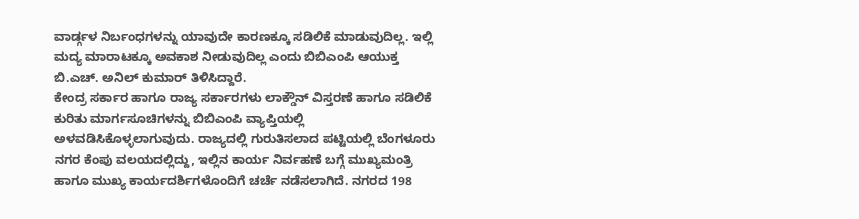ವಾರ್ಡ್ಗಳ ನಿರ್ಬಂಧಗಳನ್ನು ಯಾವುದೇ ಕಾರಣಕ್ಕೂ ಸಡಿಲಿಕೆ ಮಾಡುವುದಿಲ್ಲ. ಇಲ್ಲಿ ಮದ್ಯ ಮಾರಾಟಕ್ಕೂ ಅವಕಾಶ ನೀಡುವುದಿಲ್ಲ ಎಂದು ಬಿಬಿಎಂಪಿ ಆಯುಕ್ತ ಬಿ.ಎಚ್. ಅನಿಲ್ ಕುಮಾರ್ ತಿಳಿಸಿದ್ದಾರೆ.
ಕೇಂದ್ರ ಸರ್ಕಾರ ಹಾಗೂ ರಾಜ್ಯ ಸರ್ಕಾರಗಳು ಲಾಕ್ಡೌನ್ ವಿಸ್ತರಣೆ ಹಾಗೂ ಸಡಿಲಿಕೆ ಕುರಿತು ಮಾರ್ಗಸೂಚಿಗಳನ್ನು ಬಿಬಿಎಂಪಿ ವ್ಯಾಪ್ತಿಯಲ್ಲಿ ಅಳವಡಿಸಿಕೊಳ್ಳಲಾಗುವುದು. ರಾಜ್ಯದಲ್ಲಿ ಗುರುತಿಸಲಾದ ಪಟ್ಟಿಯಲ್ಲಿ ಬೆಂಗಳೂರು ನಗರ ಕೆಂಪು ವಲಯದಲ್ಲಿದ್ದು, ಇಲ್ಲಿನ ಕಾರ್ಯ ನಿರ್ವಹಣೆ ಬಗ್ಗೆ ಮುಖ್ಯಮಂತ್ರಿ ಹಾಗೂ ಮುಖ್ಯ ಕಾರ್ಯದರ್ಶಿಗಳೊಂದಿಗೆ ಚರ್ಚೆ ನಡೆಸಲಾಗಿದೆ. ನಗರದ 198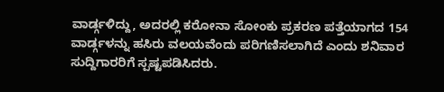ವಾರ್ಡ್ಗಳಿದ್ದು, ಅದರಲ್ಲಿ ಕರೋನಾ ಸೋಂಕು ಪ್ರಕರಣ ಪತ್ತೆಯಾಗದ 154 ವಾರ್ಡ್ಗಳನ್ನು ಹಸಿರು ವಲಯವೆಂದು ಪರಿಗಣಿಸಲಾಗಿದೆ ಎಂದು ಶನಿವಾರ ಸುದ್ದಿಗಾರರಿಗೆ ಸ್ಪಷ್ಟಪಡಿಸಿದರು.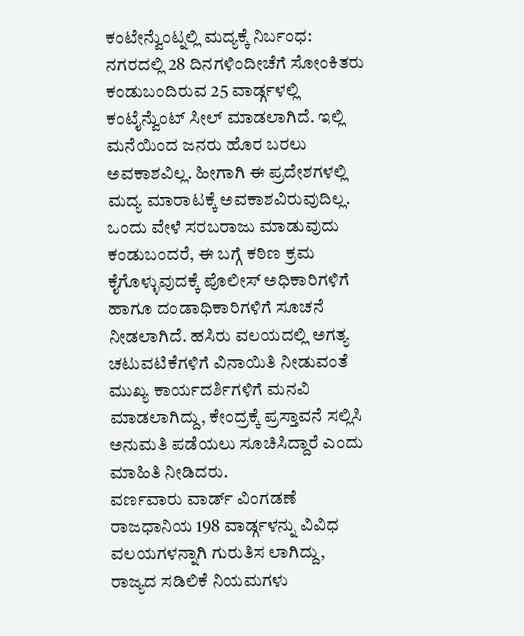ಕಂಟೇನ್ವೆುಂಟ್ನಲ್ಲಿ ಮದ್ಯಕ್ಕೆ ನಿರ್ಬಂಧ: ನಗರದಲ್ಲಿ 28 ದಿನಗಳಿಂದೀಚೆಗೆ ಸೋಂಕಿತರು ಕಂಡುಬಂದಿರುವ 25 ವಾರ್ಡ್ಗಳಲ್ಲಿ ಕಂಟೈನ್ವೆುಂಟ್ ಸೀಲ್ ಮಾಡಲಾಗಿದೆ. ಇಲ್ಲಿ ಮನೆಯಿಂದ ಜನರು ಹೊರ ಬರಲು ಅವಕಾಶವಿಲ್ಲ. ಹೀಗಾಗಿ ಈ ಪ್ರದೇಶಗಳಲ್ಲಿ ಮದ್ಯ ಮಾರಾಟಕ್ಕೆ ಅವಕಾಶವಿರುವುದಿಲ್ಲ. ಒಂದು ವೇಳೆ ಸರಬರಾಜು ಮಾಡುವುದು ಕಂಡುಬಂದರೆ, ಈ ಬಗ್ಗೆ ಕಠಿಣ ಕ್ರಮ ಕೈಗೊಳ್ಳುವುದಕ್ಕೆ ಪೊಲೀಸ್ ಅಧಿಕಾರಿಗಳಿಗೆ ಹಾಗೂ ದಂಡಾಧಿಕಾರಿಗಳಿಗೆ ಸೂಚನೆ ನೀಡಲಾಗಿದೆ. ಹಸಿರು ವಲಯದಲ್ಲಿ ಅಗತ್ಯ ಚಟುವಟಿಕೆಗಳಿಗೆ ವಿನಾಯಿತಿ ನೀಡುವಂತೆ ಮುಖ್ಯ ಕಾರ್ಯದರ್ಶಿಗಳಿಗೆ ಮನವಿ ಮಾಡಲಾಗಿದ್ದು, ಕೇಂದ್ರಕ್ಕೆ ಪ್ರಸ್ತಾವನೆ ಸಲ್ಲಿಸಿ ಅನುಮತಿ ಪಡೆಯಲು ಸೂಚಿಸಿದ್ದಾರೆ ಎಂದು ಮಾಹಿತಿ ನೀಡಿದರು.
ವರ್ಣವಾರು ವಾರ್ಡ್ ವಿಂಗಡಣೆ
ರಾಜಧಾನಿಯ 198 ವಾರ್ಡ್ಗಳನ್ನು ವಿವಿಧ ವಲಯಗಳನ್ನಾಗಿ ಗುರುತಿಸ ಲಾಗಿದ್ದು, ರಾಜ್ಯದ ಸಡಿಲಿಕೆ ನಿಯಮಗಳು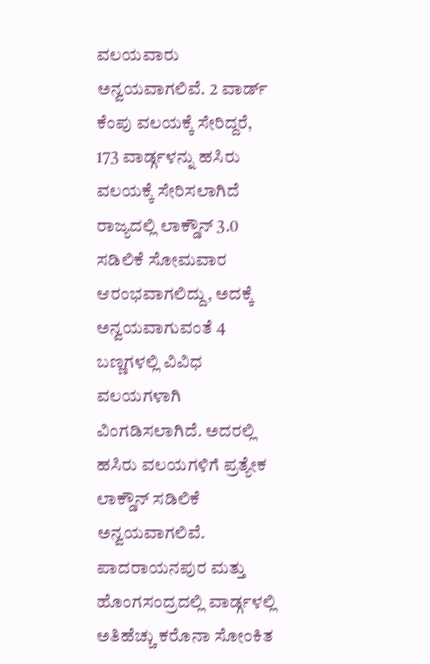ವಲಯವಾರು ಅನ್ವಯವಾಗಲಿವೆ. 2 ವಾರ್ಡ್ ಕೆಂಪು ವಲಯಕ್ಕೆ ಸೇರಿದ್ದರೆ, 173 ವಾರ್ಡ್ಗಳನ್ನು ಹಸಿರು ವಲಯಕ್ಕೆ ಸೇರಿಸಲಾಗಿದೆ
ರಾಜ್ಯದಲ್ಲಿ ಲಾಕ್ಡೌನ್ 3.0 ಸಡಿಲಿಕೆ ಸೋಮವಾರ ಆರಂಭವಾಗಲಿದ್ದು, ಅದಕ್ಕೆ ಅನ್ವಯವಾಗುವಂತೆ 4 ಬಣ್ಣಗಳಲ್ಲಿ ವಿವಿಧ ವಲಯಗಳಾಗಿ ವಿಂಗಡಿಸಲಾಗಿದೆ. ಅದರಲ್ಲಿ ಹಸಿರು ವಲಯಗಳಿಗೆ ಪ್ರತ್ಯೇಕ ಲಾಕ್ಡೌನ್ ಸಡಿಲಿಕೆ ಅನ್ವಯವಾಗಲಿವೆ. ಪಾದರಾಯನಪುರ ಮತ್ತು ಹೊಂಗಸಂದ್ರದಲ್ಲಿ ವಾರ್ಡ್ಗಳಲ್ಲಿ ಅತಿಹೆಚ್ಚು ಕರೊನಾ ಸೋಂಕಿತ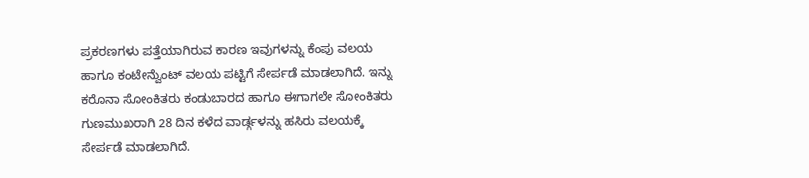ಪ್ರಕರಣಗಳು ಪತ್ತೆಯಾಗಿರುವ ಕಾರಣ ಇವುಗಳನ್ನು ಕೆಂಪು ವಲಯ ಹಾಗೂ ಕಂಟೇನ್ವೆುಂಟ್ ವಲಯ ಪಟ್ಟಿಗೆ ಸೇರ್ಪಡೆ ಮಾಡಲಾಗಿದೆ. ಇನ್ನು ಕರೊನಾ ಸೋಂಕಿತರು ಕಂಡುಬಾರದ ಹಾಗೂ ಈಗಾಗಲೇ ಸೋಂಕಿತರು ಗುಣಮುಖರಾಗಿ 28 ದಿನ ಕಳೆದ ವಾರ್ಡ್ಗಳನ್ನು ಹಸಿರು ವಲಯಕ್ಕೆ ಸೇರ್ಪಡೆ ಮಾಡಲಾಗಿದೆ.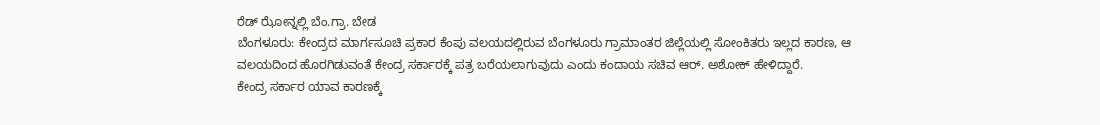ರೆಡ್ ಝೋನ್ನಲ್ಲಿ ಬೆಂ.ಗ್ರಾ. ಬೇಡ
ಬೆಂಗಳೂರು: ಕೇಂದ್ರದ ಮಾರ್ಗಸೂಚಿ ಪ್ರಕಾರ ಕೆಂಪು ವಲಯದಲ್ಲಿರುವ ಬೆಂಗಳೂರು ಗ್ರಾಮಾಂತರ ಜಿಲ್ಲೆಯಲ್ಲಿ ಸೋಂಕಿತರು ಇಲ್ಲದ ಕಾರಣ, ಆ ವಲಯದಿಂದ ಹೊರಗಿಡುವಂತೆ ಕೇಂದ್ರ ಸರ್ಕಾರಕ್ಕೆ ಪತ್ರ ಬರೆಯಲಾಗುವುದು ಎಂದು ಕಂದಾಯ ಸಚಿವ ಆರ್. ಅಶೋಕ್ ಹೇಳಿದ್ದಾರೆ.
ಕೇಂದ್ರ ಸರ್ಕಾರ ಯಾವ ಕಾರಣಕ್ಕೆ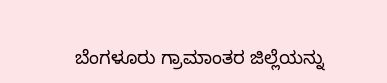ಬೆಂಗಳೂರು ಗ್ರಾಮಾಂತರ ಜಿಲ್ಲೆಯನ್ನು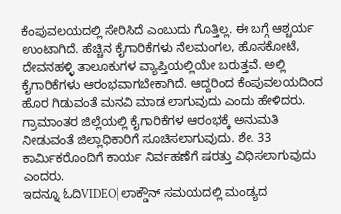ಕೆಂಪುವಲಯದಲ್ಲಿ ಸೇರಿಸಿದೆ ಎಂಬುದು ಗೊತ್ತಿಲ್ಲ. ಈ ಬಗ್ಗೆ ಆಶ್ಚರ್ಯ ಉಂಟಾಗಿದೆ. ಹೆಚ್ಚಿನ ಕೈಗಾರಿಕೆಗಳು ನೆಲಮಂಗಲ, ಹೊಸಕೋಟೆ, ದೇವನಹಳ್ಳಿ ತಾಲೂಕುಗಳ ವ್ಯಾಪ್ತಿಯಲ್ಲಿಯೇ ಬರುತ್ತವೆ. ಅಲ್ಲಿ ಕೈಗಾರಿಕೆಗಳು ಆರಂಭವಾಗಬೇಕಾಗಿದೆ. ಆದ್ದರಿಂದ ಕೆಂಪುವಲಯದಿಂದ ಹೊರ ಗಿಡುವಂತೆ ಮನವಿ ಮಾಡ ಲಾಗುವುದು ಎಂದು ಹೇಳಿದರು.
ಗ್ರಾಮಾಂತರ ಜಿಲ್ಲೆಯಲ್ಲಿ ಕೈಗಾರಿಕೆಗಳ ಆರಂಭಕ್ಕೆ ಅನುಮತಿ ನೀಡುವಂತೆ ಜಿಲ್ಲಾಧಿಕಾರಿಗೆ ಸೂಚಿಸಲಾಗುವುದು. ಶೇ. 33 ಕಾರ್ವಿುಕರೊಂದಿಗೆ ಕಾರ್ಯ ನಿರ್ವಹಣೆಗೆ ಷರತ್ತು ವಿಧಿಸಲಾಗುವುದು ಎಂದರು.
ಇದನ್ನೂ ಓದಿVIDEO| ಲಾಕ್ಡೌನ್ ಸಮಯದಲ್ಲಿ ಮಂಡ್ಯದ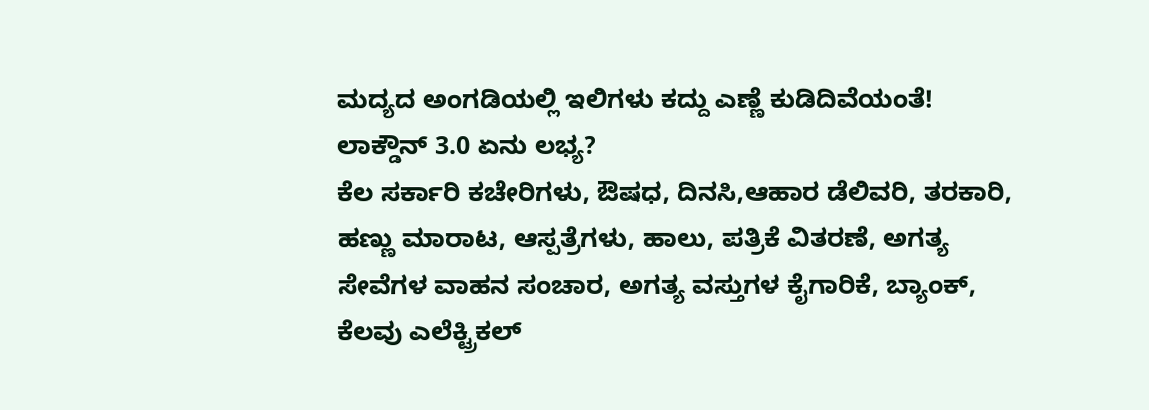ಮದ್ಯದ ಅಂಗಡಿಯಲ್ಲಿ ಇಲಿಗಳು ಕದ್ದು ಎಣ್ಣೆ ಕುಡಿದಿವೆಯಂತೆ!
ಲಾಕ್ಡೌನ್ 3.0 ಏನು ಲಭ್ಯ?
ಕೆಲ ಸರ್ಕಾರಿ ಕಚೇರಿಗಳು, ಔಷಧ, ದಿನಸಿ,ಆಹಾರ ಡೆಲಿವರಿ, ತರಕಾರಿ, ಹಣ್ಣು ಮಾರಾಟ, ಆಸ್ಪತ್ರೆಗಳು, ಹಾಲು, ಪತ್ರಿಕೆ ವಿತರಣೆ, ಅಗತ್ಯ ಸೇವೆಗಳ ವಾಹನ ಸಂಚಾರ, ಅಗತ್ಯ ವಸ್ತುಗಳ ಕೈಗಾರಿಕೆ, ಬ್ಯಾಂಕ್, ಕೆಲವು ಎಲೆಕ್ಟ್ರಿಕಲ್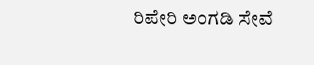ರಿಪೇರಿ ಅಂಗಡಿ ಸೇವೆ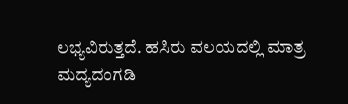ಲಭ್ಯವಿರುತ್ತದೆ. ಹಸಿರು ವಲಯದಲ್ಲಿ ಮಾತ್ರ ಮದ್ಯದಂಗಡಿ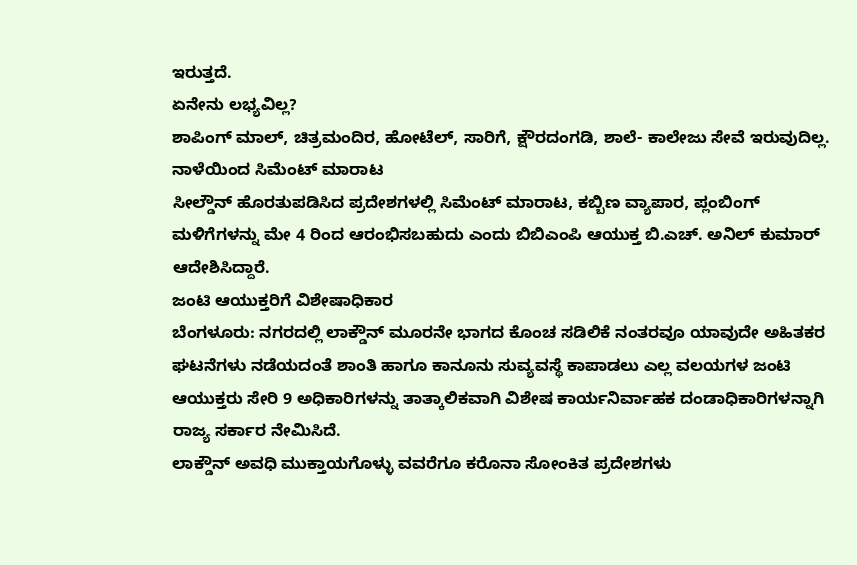ಇರುತ್ತದೆ.
ಏನೇನು ಲಭ್ಯವಿಲ್ಲ?
ಶಾಪಿಂಗ್ ಮಾಲ್, ಚಿತ್ರಮಂದಿರ, ಹೋಟೆಲ್, ಸಾರಿಗೆ, ಕ್ಷೌರದಂಗಡಿ, ಶಾಲೆ- ಕಾಲೇಜು ಸೇವೆ ಇರುವುದಿಲ್ಲ.
ನಾಳೆಯಿಂದ ಸಿಮೆಂಟ್ ಮಾರಾಟ
ಸೀಲ್ಡೌನ್ ಹೊರತುಪಡಿಸಿದ ಪ್ರದೇಶಗಳಲ್ಲಿ ಸಿಮೆಂಟ್ ಮಾರಾಟ, ಕಬ್ಬಿಣ ವ್ಯಾಪಾರ, ಪ್ಲಂಬಿಂಗ್ ಮಳಿಗೆಗಳನ್ನು ಮೇ 4 ರಿಂದ ಆರಂಭಿಸಬಹುದು ಎಂದು ಬಿಬಿಎಂಪಿ ಆಯುಕ್ತ ಬಿ.ಎಚ್. ಅನಿಲ್ ಕುಮಾರ್ ಆದೇಶಿಸಿದ್ದಾರೆ.
ಜಂಟಿ ಆಯುಕ್ತರಿಗೆ ವಿಶೇಷಾಧಿಕಾರ
ಬೆಂಗಳೂರು: ನಗರದಲ್ಲಿ ಲಾಕ್ಡೌನ್ ಮೂರನೇ ಭಾಗದ ಕೊಂಚ ಸಡಿಲಿಕೆ ನಂತರವೂ ಯಾವುದೇ ಅಹಿತಕರ ಘಟನೆಗಳು ನಡೆಯದಂತೆ ಶಾಂತಿ ಹಾಗೂ ಕಾನೂನು ಸುವ್ಯವಸ್ಥೆ ಕಾಪಾಡಲು ಎಲ್ಲ ವಲಯಗಳ ಜಂಟಿ ಆಯುಕ್ತರು ಸೇರಿ 9 ಅಧಿಕಾರಿಗಳನ್ನು ತಾತ್ಕಾಲಿಕವಾಗಿ ವಿಶೇಷ ಕಾರ್ಯನಿರ್ವಾಹಕ ದಂಡಾಧಿಕಾರಿಗಳನ್ನಾಗಿ ರಾಜ್ಯ ಸರ್ಕಾರ ನೇಮಿಸಿದೆ.
ಲಾಕ್ಡೌನ್ ಅವಧಿ ಮುಕ್ತಾಯಗೊಳ್ಳು ವವರೆಗೂ ಕರೊನಾ ಸೋಂಕಿತ ಪ್ರದೇಶಗಳು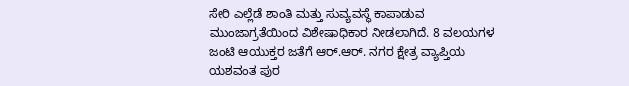ಸೇರಿ ಎಲ್ಲೆಡೆ ಶಾಂತಿ ಮತ್ತು ಸುವ್ಯವಸ್ಥೆ ಕಾಪಾಡುವ ಮುಂಜಾಗ್ರತೆಯಿಂದ ವಿಶೇಷಾಧಿಕಾರ ನೀಡಲಾಗಿದೆ. 8 ವಲಯಗಳ ಜಂಟಿ ಆಯುಕ್ತರ ಜತೆಗೆ ಆರ್.ಆರ್. ನಗರ ಕ್ಷೇತ್ರ ವ್ಯಾಪ್ತಿಯ ಯಶವಂತ ಪುರ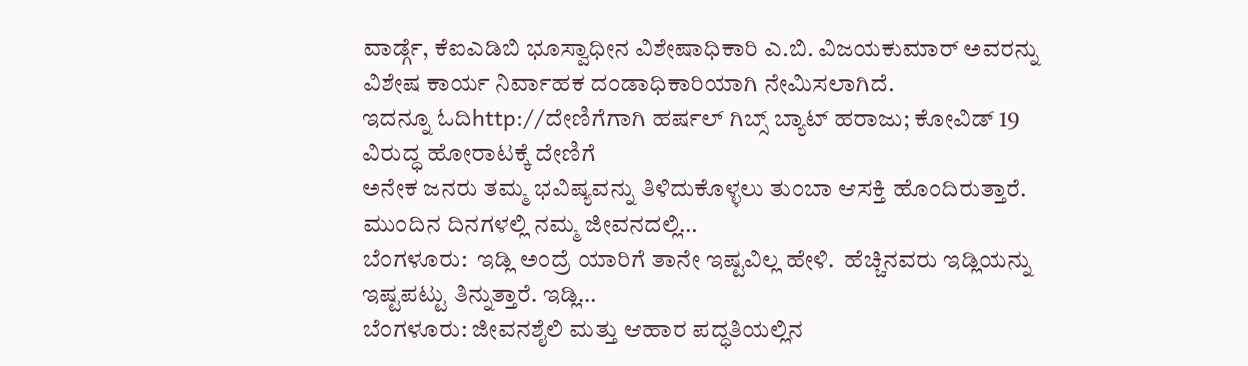ವಾರ್ಡ್ಗೆ, ಕೆಐಎಡಿಬಿ ಭೂಸ್ವಾಧೀನ ವಿಶೇಷಾಧಿಕಾರಿ ಎ.ಬಿ. ವಿಜಯಕುಮಾರ್ ಅವರನ್ನು ವಿಶೇಷ ಕಾರ್ಯ ನಿರ್ವಾಹಕ ದಂಡಾಧಿಕಾರಿಯಾಗಿ ನೇಮಿಸಲಾಗಿದೆ.
ಇದನ್ನೂ ಓದಿhttp://ದೇಣಿಗೆಗಾಗಿ ಹರ್ಷಲ್ ಗಿಬ್ಸ್ ಬ್ಯಾಟ್ ಹರಾಜು; ಕೋವಿಡ್ 19 ವಿರುದ್ಧ ಹೋರಾಟಕ್ಕೆ ದೇಣಿಗೆ
ಅನೇಕ ಜನರು ತಮ್ಮ ಭವಿಷ್ಯವನ್ನು ತಿಳಿದುಕೊಳ್ಳಲು ತುಂಬಾ ಆಸಕ್ತಿ ಹೊಂದಿರುತ್ತಾರೆ. ಮುಂದಿನ ದಿನಗಳಲ್ಲಿ ನಮ್ಮ ಜೀವನದಲ್ಲಿ…
ಬೆಂಗಳೂರು:  ಇಡ್ಲಿ ಅಂದ್ರೆ ಯಾರಿಗೆ ತಾನೇ ಇಷ್ಟವಿಲ್ಲ ಹೇಳಿ.  ಹೆಚ್ಚಿನವರು ಇಡ್ಲಿಯನ್ನು ಇಷ್ಟಪಟ್ಟು ತಿನ್ನುತ್ತಾರೆ. ಇಡ್ಲಿ…
ಬೆಂಗಳೂರು: ಜೀವನಶೈಲಿ ಮತ್ತು ಆಹಾರ ಪದ್ಧತಿಯಲ್ಲಿನ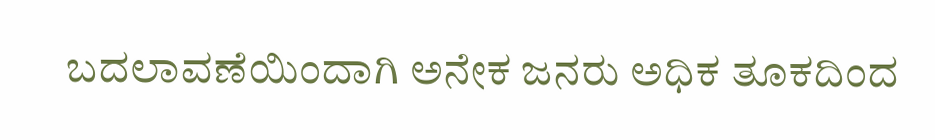ಬದಲಾವಣೆಯಿಂದಾಗಿ ಅನೇಕ ಜನರು ಅಧಿಕ ತೂಕದಿಂದ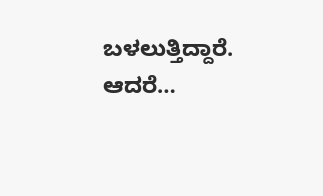ಬಳಲುತ್ತಿದ್ದಾರೆ. ಆದರೆ…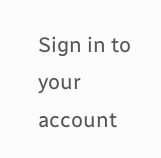Sign in to your account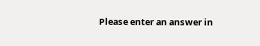Please enter an answer in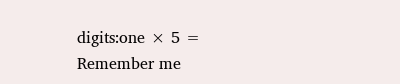digits:one × 5 =
Remember me